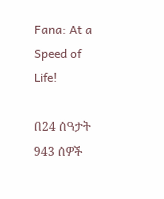Fana: At a Speed of Life!

በ24 ሰዓታት 943 ሰዎች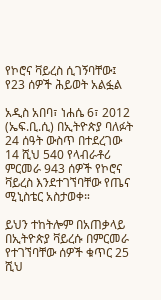የኮሮና ቫይረስ ሲገኝባቸው፤ የ23 ሰዎች ሕይወት አልፏል

አዲስ አበባ፣ ነሐሴ 6፣ 2012 (ኤፍ.ቢ.ሲ) በኢትዮጵያ ባለፉት 24 ሰዓት ውስጥ በተደረገው 14 ሺህ 540 የላብራቶሪ ምርመራ 943 ሰዎች የኮሮና ቫይረስ እንደተገኘባቸው የጤና ሚኒስቴር አስታወቀ።

ይህን ተከትሎም በአጠቃላይ በኢትዮጵያ ቫይረሱ በምርመራ የተገኘባቸው ሰዎች ቁጥር 25 ሺህ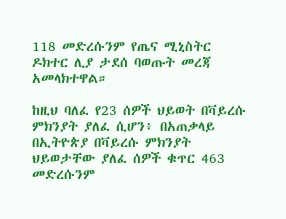118 መድረሱንም የጤና ሚኒስትር ዶክተር ሊያ ታደሰ ባወጡት መረጃ አመላክተዋል።

ከዚህ ባለፈ የ23 ሰዎች ህይወት በቫይረሱ ምክንያት ያለፈ ሲሆን፥ በአጠቃላይ በኢትዮጵያ በቫይረሱ ምክንያት ህይወታቸው ያለፈ ሰዎች ቁጥር 463 መድረሱንም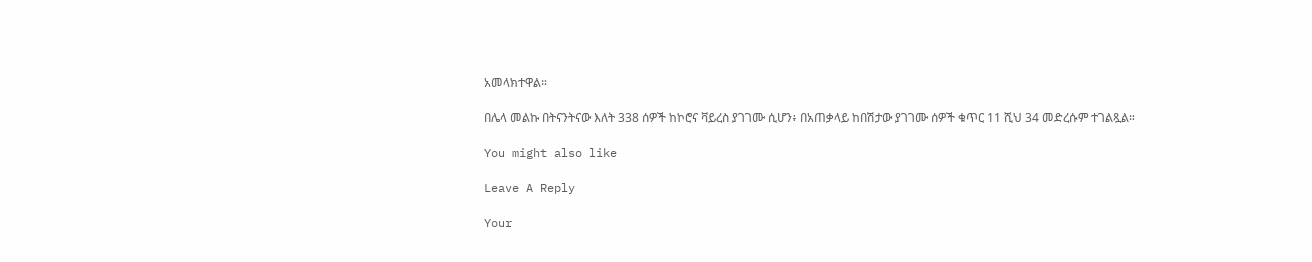አመላክተዋል።

በሌላ መልኩ በትናንትናው እለት 338 ሰዎች ከኮሮና ቫይረስ ያገገሙ ሲሆን፥ በአጠቃላይ ከበሽታው ያገገሙ ሰዎች ቁጥር 11 ሺህ 34 መድረሱም ተገልጿል።

You might also like

Leave A Reply

Your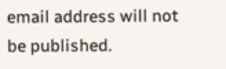email address will not be published.